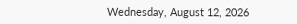Wednesday, August 12, 2026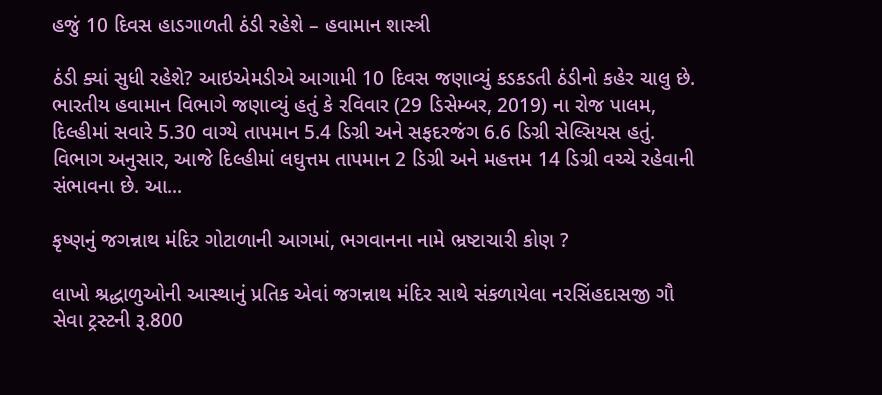હજું 10 દિવસ હાડગાળતી ઠંડી રહેશે – હવામાન શાસ્ત્રી

ઠંડી ક્યાં સુધી રહેશે? આઇએમડીએ આગામી 10 દિવસ જણાવ્યું કડકડતી ઠંડીનો કહેર ચાલુ છે. ભારતીય હવામાન વિભાગે જણાવ્યું હતું કે રવિવાર (29 ડિસેમ્બર, 2019) ના રોજ પાલમ, દિલ્હીમાં સવારે 5.30 વાગ્યે તાપમાન 5.4 ડિગ્રી અને સફદરજંગ 6.6 ડિગ્રી સેલ્સિયસ હતું. વિભાગ અનુસાર, આજે દિલ્હીમાં લઘુત્તમ તાપમાન 2 ડિગ્રી અને મહત્તમ 14 ડિગ્રી વચ્ચે રહેવાની સંભાવના છે. આ...

કૃષ્ણનું જગન્નાથ મંદિર ગોટાળાની આગમાં, ભગવાનના નામે ભ્રષ્ટાચારી કોણ ?

લાખો શ્રદ્ધાળુઓની આસ્થાનું પ્રતિક એવાં જગન્નાથ મંદિર સાથે સંકળાયેલા નરસિંહદાસજી ગૌ સેવા ટ્રસ્ટની રૂ.800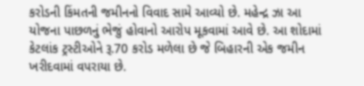કરોડની કિંમતની જમીનનો વિવાદ સામે આવ્યો છે. મહેન્દ્ર ઝા આ યોજના પાછળનું ભેજું હોવાનો આરોપ મૂકવામાં આવે છે. આ શોદામાં કેટલાંક ટ્રસ્ટીઓને રૂ.70 કરોડ મળેલા છે જે બિહારની એક જમીન ખરીદવામાં વપરાયા છે.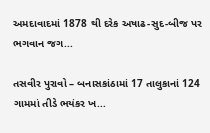અમદાવાદમાં 1878 થી દરેક અષાઢ-સુદ-બીજ પર ભગવાન જગ...

તસવીર પુરાવો – બનાસકાંઠામાં 17 તાલુકાનાં 124 ગામમાં તીડે ભયંકર ખ...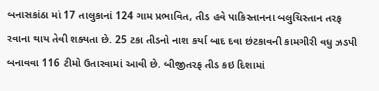બનાસકાંઠા માં 17 તાલુકાનાં 124 ગામ પ્રભાવિત, તીડ હવે પાકિસ્તાનના બલુચિસ્તાન તરફ રવાના થાય તેવી શક્યતા છે. 25 ટકા તીડનો નાશ કર્યા બાદ દવા છંટકાવની કામગીરી વધુ ઝડપી બનાવવા 116 ટીમો ઉતારવામાં આવી છે. બીજીતરફ તીડ કઇ દિશામાં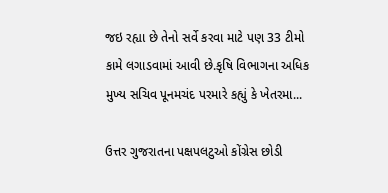જઇ રહ્યા છે તેનો સર્વે કરવા માટે પણ 33 ટીમો કામે લગાડવામાં આવી છે.કૃષિ વિભાગના અધિક મુખ્ય સચિવ પૂનમચંદ પરમારે કહ્યું કે ખેતરમા...

ઉત્તર ગુજરાતના પક્ષપલટુઓ કોંગ્રેસ છોડી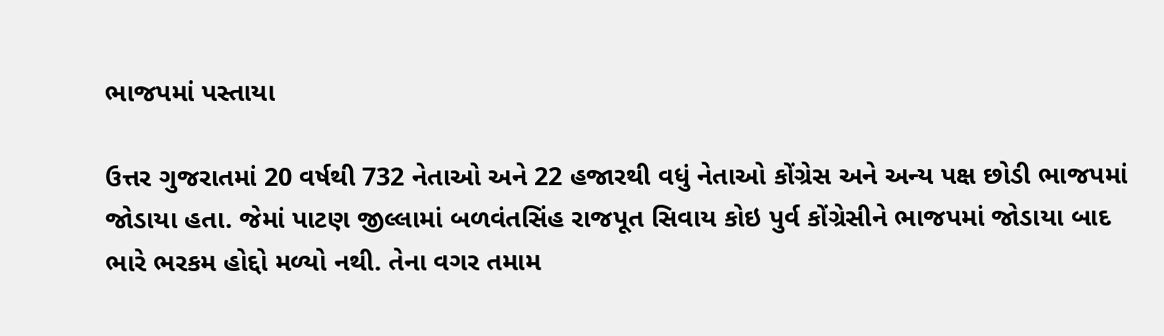ભાજપમાં પસ્તાયા

ઉત્તર ગુજરાતમાં 20 વર્ષથી 732 નેતાઓ અને 22 હજારથી વધું નેતાઓ કોંગ્રેસ અને અન્ય પક્ષ છોડી ભાજપમાં જોડાયા હતા. જેમાં પાટણ જીલ્લામાં બળવંતસિંહ રાજપૂત સિવાય કોઇ પુર્વ કોંગ્રેસીને ભાજપમાં જોડાયા બાદ ભારે ભરકમ હોદ્દો મળ્યો નથી. તેના વગર તમામ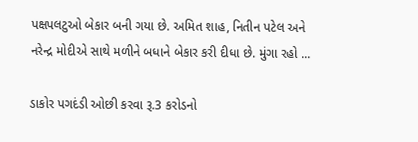પક્ષપલટુઓ બેકાર બની ગયા છે. અમિત શાહ, નિતીન પટેલ અને નરેન્દ્ર મોદીએ સાથે મળીને બધાને બેકાર કરી દીધા છે. મુંગા રહો ...

ડાકોર પગદંડી ઓછી કરવા રૂ.3 કરોડનો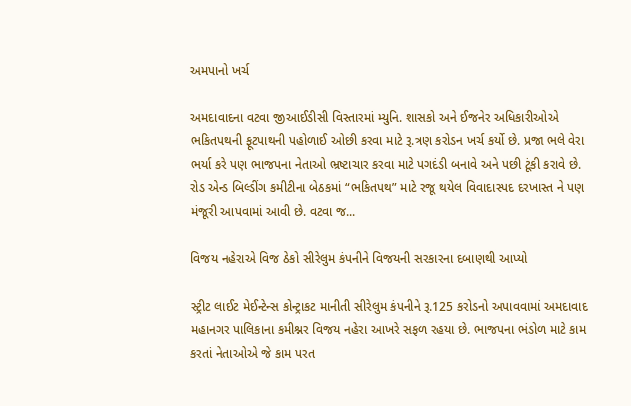અમપાનો ખર્ચ

અમદાવાદના વટવા જીઆઈડીસી વિસ્તારમાં મ્યુનિ. શાસકો અને ઈજનેર અધિકારીઓએ ભકિતપથની ફૂટપાથની પહોળાઈ ઓછી કરવા માટે રૂ.ત્રણ કરોડન ખર્ચ કર્યો છે. પ્રજા ભલે વેરા ભર્યા કરે પણ ભાજપના નેતાઓ ભ્રષ્ટાચાર કરવા માટે પગદંડી બનાવે અને પછી ટૂંકી કરાવે છે. રોડ એન્ડ બિલ્ડીંગ કમીટીના બેઠકમાં “ભકિતપથ” માટે રજૂ થયેલ વિવાદાસ્પદ દરખાસ્ત ને પણ મંજૂરી આપવામાં આવી છે. વટવા જ...

વિજય નહેરાએ વિજ ઠેકો સીરેલુમ કંપનીને વિજયની સરકારના દબાણથી આપ્યો

સ્ટ્રીટ લાઈટ મેઈન્ટેન્સ કોન્ટ્રાકટ માનીતી સીરેલુમ કંપનીને રૂ.125 કરોડનો અપાવવામાં અમદાવાદ મહાનગર પાલિકાના કમીશ્નર વિજય નહેરા આખરે સફળ રહયા છે. ભાજપના ભંડોળ માટે કામ કરતાં નેતાઓએ જે કામ પરત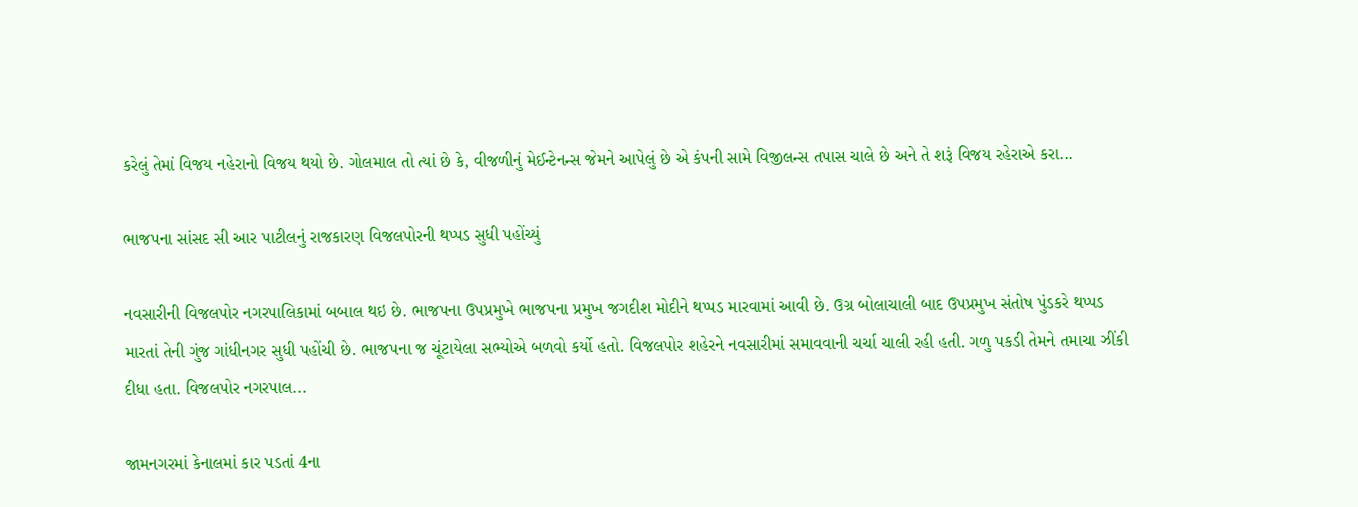કરેલું તેમાં વિજય નહેરાનો વિજય થયો છે. ગોલમાલ તો ત્યાં છે કે, વીજળીનું મેઈન્ટેનન્સ જેમને આપેલું છે એ કંપની સામે વિજીલન્સ તપાસ ચાલે છે અને તે શરૂં વિજય રહેરાએ કરા...

ભાજપના સાંસદ સી આર પાટીલનું રાજકારણ વિજલપોરની થપ્પડ સુધી પહોંચ્યું

નવસારીની વિજલપોર નગરપાલિકામાં બબાલ થઇ છે. ભાજપના ઉપપ્રમુખે ભાજપના પ્રમુખ જગદીશ મોદીને થપ્પડ મારવામાં આવી છે. ઉગ્ર બોલાચાલી બાદ ઉપપ્રમુખ સંતોષ પુંડકરે થપ્પડ મારતાં તેની ગુંજ ગાંધીનગર સુધી પહોંચી છે. ભાજપના જ ચૂંટાયેલા સભ્યોએ બળવો કર્યો હતો. વિજલપોર શહેરને નવસારીમાં સમાવવાની ચર્ચા ચાલી રહી હતી. ગળુ પકડી તેમને તમાચા ઝીંકી દીધા હતા. વિજલપોર નગરપાલ...

જામનગરમાં કેનાલમાં કાર પડતાં 4ના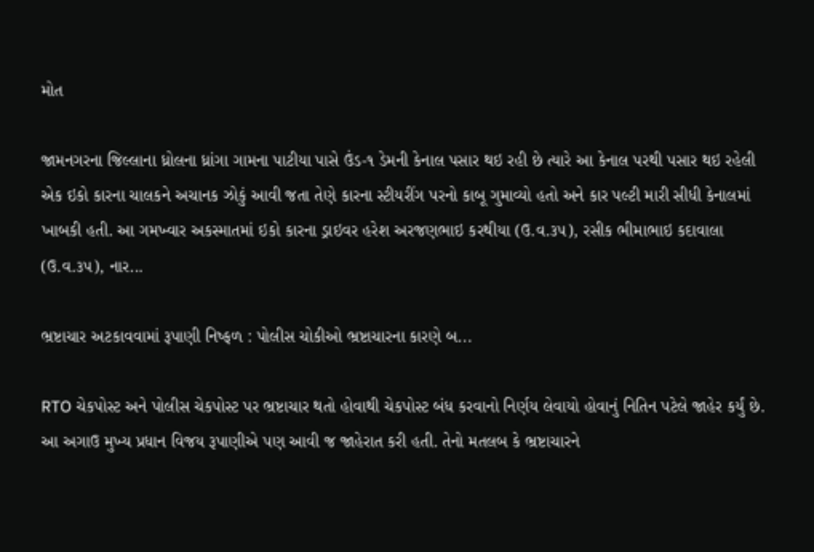મોત

જામનગરના જિલ્લાના ધ્રોલના ધ્રાંગા ગામના પાટીયા પાસે ઉંડ-૧ ડેમની કેનાલ પસાર થઇ રહી છે ત્યારે આ કેનાલ પરથી પસાર થઇ રહેલી એક ઇકો કારના ચાલકને અચાનક ઝોકું આવી જતા તેણે કારના સ્ટીયરીંગ પરનો કાબૂ ગુમાવ્યો હતો અને કાર પલ્ટી મારી સીધી કેનાલમાં ખાબકી હતી. આ ગમખ્વાર અકસ્માતમાં ઇકો કારના ડ્રાઇવર હરેશ અરજણભાઇ કરથીયા (ઉ.વ.૩૫), રસીક ભીમાભાઇ કદાવાલા (ઉ.વ.૩૫), નાર...

ભ્રષ્ટાચાર અટકાવવામાં રૂપાણી નિષ્ફળ : પોલીસ ચોકીઓ ભ્રષ્ટાચારના કારણે બ...

RTO ચેકપોસ્ટ અને પોલીસ ચેકપોસ્ટ પર ભ્રષ્ટાચાર થતો હોવાથી ચેકપોસ્ટ બંધ કરવાનો નિર્ણય લેવાયો હોવાનું નિતિન પટેલે જાહેર કર્યું છે. આ અગાઉ મુખ્ય પ્રધાન વિજય રૂપાણીએ પણ આવી જ જાહેરાત કરી હતી. તેનો મતલબ કે ભ્રષ્ટાચારને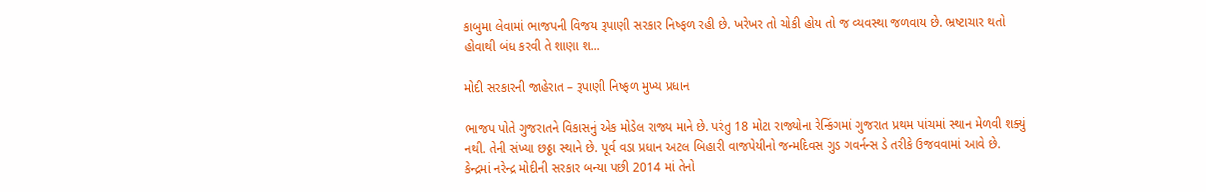કાબુમા લેવામાં ભાજપની વિજય રૂપાણી સરકાર નિષ્ફળ રહી છે. ખરેખર તો ચોકી હોય તો જ વ્યવસ્થા જળવાય છે. ભ્રષ્ટાચાર થતો હોવાથી બંધ કરવી તે શાણા શ...

મોદી સરકારની જાહેરાત – રૂપાણી નિષ્ફળ મુખ્ય પ્રધાન

ભાજપ પોતે ગુજરાતને વિકાસનું એક મોડેલ રાજ્ય માને છે. પરંતુ 18 મોટા રાજ્યોના રેન્કિંગમાં ગુજરાત પ્રથમ પાંચમાં સ્થાન મેળવી શક્યું નથી. તેની સંખ્યા છઠ્ઠા સ્થાને છે. પૂર્વ વડા પ્રધાન અટલ બિહારી વાજપેયીનો જન્મદિવસ ગુડ ગવર્નન્સ ડે તરીકે ઉજવવામાં આવે છે. કેન્દ્રમાં નરેન્દ્ર મોદીની સરકાર બન્યા પછી 2014 માં તેનો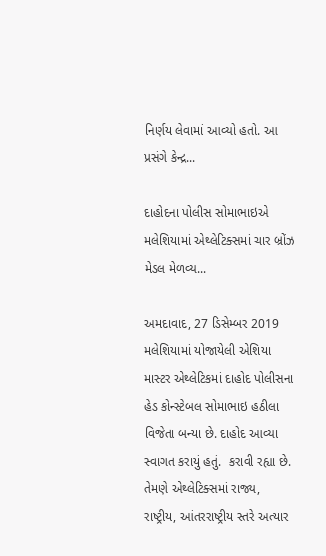નિર્ણય લેવામાં આવ્યો હતો. આ પ્રસંગે કેન્દ્ર...

દાહોદના પોલીસ સોમાભાઇએ મલેશિયામાં એથ્લેટિક્સમાં ચાર બ્રોંઝ મેડલ મેળવ્ય...

અમદાવાદ, 27 ડિસેમ્બર 2019 મલેશિયામાં યોજાયેલી એશિયા માસ્ટર એથ્લેટિકમાં દાહોદ પોલીસના હેડ કોન્સ્ટેબલ સોમાભાઇ હઠીલા વિજેતા બન્યા છે. દાહોદ આવ્યા સ્વાગત કરાયું હતું.  કરાવી રહ્યા છે. તેમણે એથ્લેટિક્સમાં રાજ્ય, રાષ્ટ્રીય, આંતરરાષ્ટ્રીય સ્તરે અત્યાર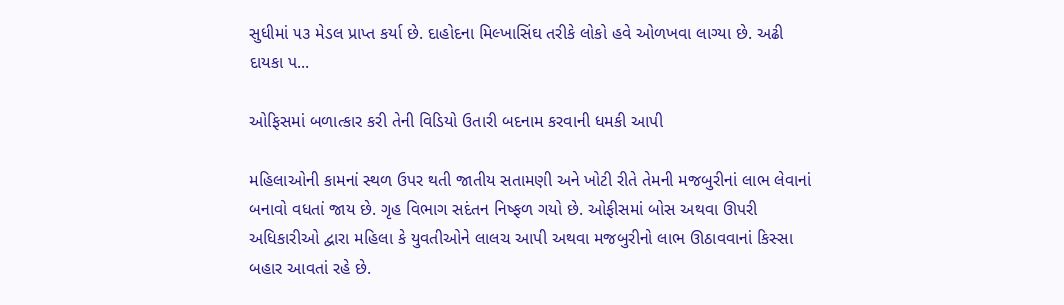સુધીમાં ૫૩ મેડલ પ્રાપ્ત કર્યા છે. દાહોદના મિલ્ખાસિંઘ તરીકે લોકો હવે ઓળખવા લાગ્યા છે. અઢી દાયકા પ...

ઓફિસમાં બળાત્કાર કરી તેની વિડિયો ઉતારી બદનામ કરવાની ધમકી આપી

મહિલાઓની કામનાં સ્થળ ઉપર થતી જાતીય સતામણી અને ખોટી રીતે તેમની મજબુરીનાં લાભ લેવાનાં બનાવો વધતાં જાય છે. ગૃહ વિભાગ સદંતન નિષ્ફળ ગયો છે. ઓફીસમાં બોસ અથવા ઊપરી અધિકારીઓ દ્વારા મહિલા કે યુવતીઓને લાલચ આપી અથવા મજબુરીનો લાભ ઊઠાવવાનાં કિસ્સા બહાર આવતાં રહે છે.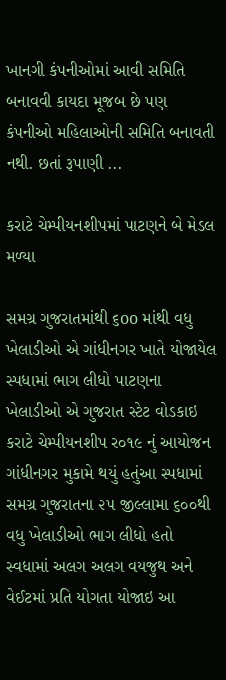ખાનગી કંપનીઓમાં આવી સમિતિ બનાવવી કાયદા મૂજબ છે પણ કંપનીઓ મહિલાઓની સમિતિ બનાવતી નથી. છતાં રૂપાણી ...

કરાટે ચેમ્પીયનશીપમાં પાટણને બે મેડલ મળ્યા

સમગ્ર ગુજરાતમાંથી ૬oo માંથી વધુ ખેલાડીઓ એ ગાંધીનગર ખાતે યોજાયેલ સ્પધામાં ભાગ લીધો પાટણના ખેલાડીઓ એ ગુજરાત સ્ટેટ વોડકાઇ કરાટે ચેમ્પીયનશીપ ર૦૧૯ નું આયોજન ગાંધીનગર મુકામે થયું હતુંઆ સ્પધામાં સમગ્ર ગુજરાતના ૨૫ જીલ્લામા ૬૦૦થી વધુ ખેલાડીઓ ભાગ લીધો હતો સ્વધામાં અલગ અલગ વયજુથ અને વેઈટમાં પ્રતિ યોગતા યોજાઇ આ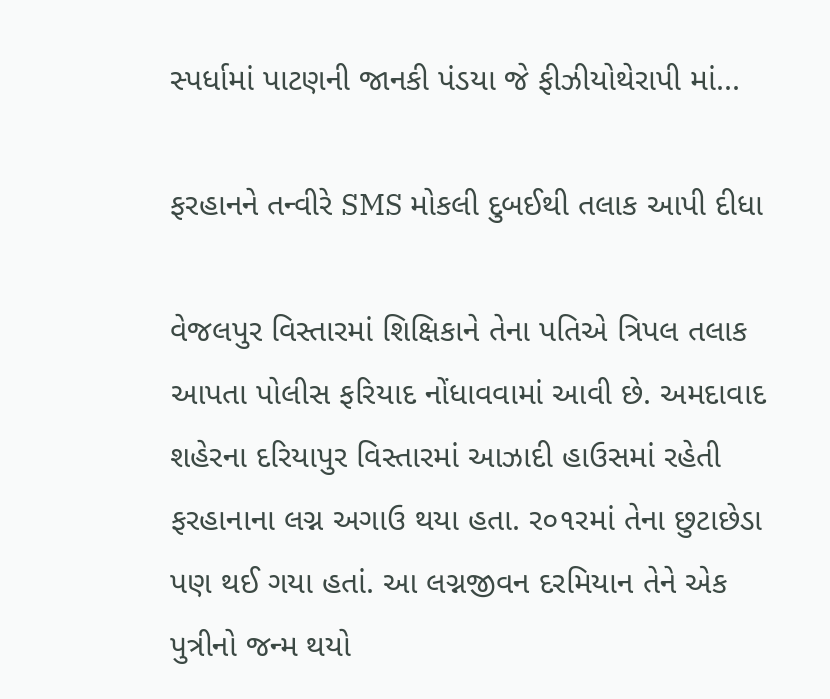સ્પર્ધામાં પાટણની જાનકી પંડયા જે ફીઝીયોથેરાપી માં...

ફરહાનને તન્વીરે SMS મોકલી દુબઈથી તલાક આપી દીધા

વેજલપુર વિસ્તારમાં શિક્ષિકાને તેના પતિએ ત્રિપલ તલાક આપતા પોલીસ ફરિયાદ નોંધાવવામાં આવી છે. અમદાવાદ શહેરના દરિયાપુર વિસ્તારમાં આઝાદી હાઉસમાં રહેતી ફરહાનાના લગ્ન અગાઉ થયા હતા. ર૦૧રમાં તેના છુટાછેડા પણ થઈ ગયા હતાં. આ લગ્નજીવન દરમિયાન તેને એક પુત્રીનો જન્મ થયો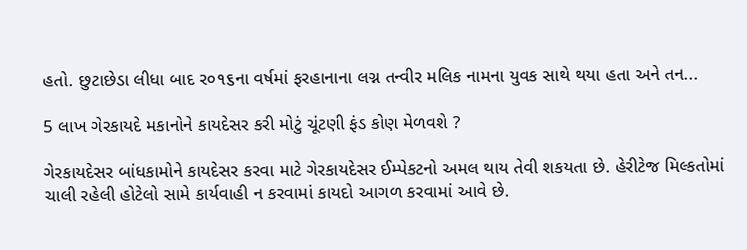હતો. છુટાછેડા લીધા બાદ ર૦૧૬ના વર્ષમાં ફરહાનાના લગ્ન તન્વીર મલિક નામના યુવક સાથે થયા હતા અને તન...

5 લાખ ગેરકાયદે મકાનોને કાયદેસર કરી મોટું ચૂંટણી ફંડ કોણ મેળવશે ?

ગેરકાયદેસર બાંધકામોને કાયદેસર કરવા માટે ગેરકાયદેસર ઈમ્પેકટનો અમલ થાય તેવી શકયતા છે. હેરીટેજ મિલ્કતોમાં ચાલી રહેલી હોટેલો સામે કાર્યવાહી ન કરવામાં કાયદો આગળ કરવામાં આવે છે.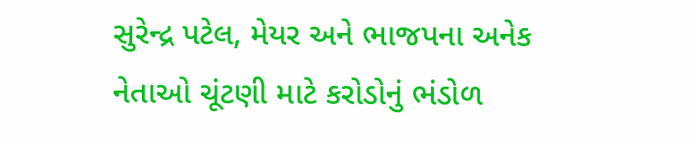સુરેન્દ્ર પટેલ, મેયર અને ભાજપના અનેક નેતાઓ ચૂંટણી માટે કરોડોનું ભંડોળ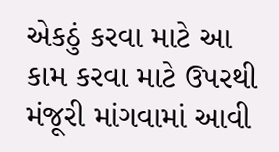એકઠું કરવા માટે આ કામ કરવા માટે ઉપરથી મંજૂરી માંગવામાં આવી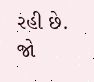રહી છે. જો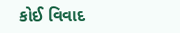કોઈ વિવાદ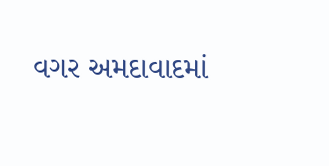વગર અમદાવાદમાં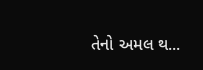તેનો અમલ થ...